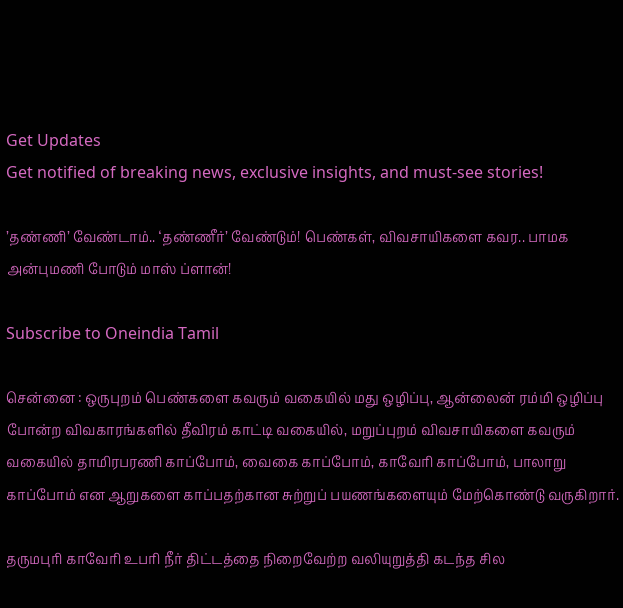Get Updates
Get notified of breaking news, exclusive insights, and must-see stories!

’தண்ணி’ வேண்டாம்.. ‘தண்ணீர்’ வேண்டும்! பெண்கள், விவசாயிகளை கவர.. பாமக அன்புமணி போடும் மாஸ் ப்ளான்!

Subscribe to Oneindia Tamil

சென்னை : ஒருபுறம் பெண்களை கவரும் வகையில் மது ஒழிப்பு, ஆன்லைன் ரம்மி ஒழிப்பு போன்ற விவகாரங்களில் தீவிரம் காட்டி வகையில், மறுப்புறம் விவசாயிகளை கவரும் வகையில் தாமிரபரணி காப்போம், வைகை காப்போம், காவேரி காப்போம், பாலாறு காப்போம் என ஆறுகளை காப்பதற்கான சுற்றுப் பயணங்களையும் மேற்கொண்டு வருகிறார்.

தருமபுரி காவேரி உபரி நீர் திட்டத்தை நிறைவேற்ற வலியுறுத்தி கடந்த சில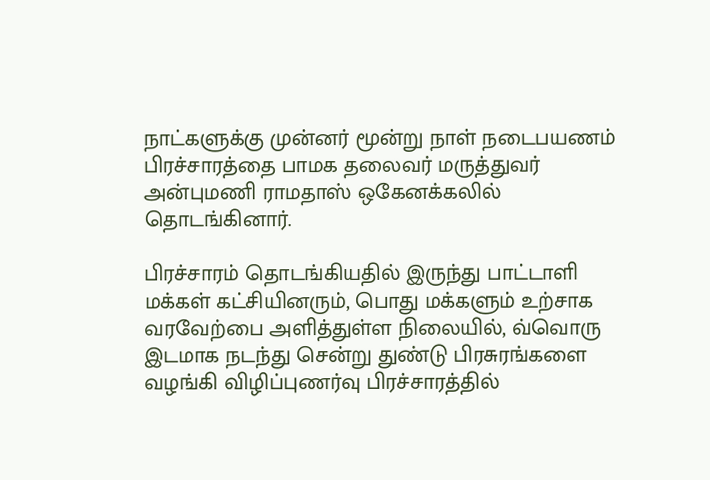நாட்களுக்கு முன்னர் மூன்று நாள் நடைபயணம் பிரச்சாரத்தை பாமக தலைவர் மருத்துவர் அன்புமணி ராமதாஸ் ஒகேனக்கலில் தொடங்கினார்.

பிரச்சாரம் தொடங்கியதில் இருந்து பாட்டாளி மக்கள் கட்சியினரும், பொது மக்களும் உற்சாக வரவேற்பை அளித்துள்ள நிலையில், வ்வொரு இடமாக நடந்து சென்று துண்டு பிரசுரங்களை வழங்கி விழிப்புணர்வு பிரச்சாரத்தில்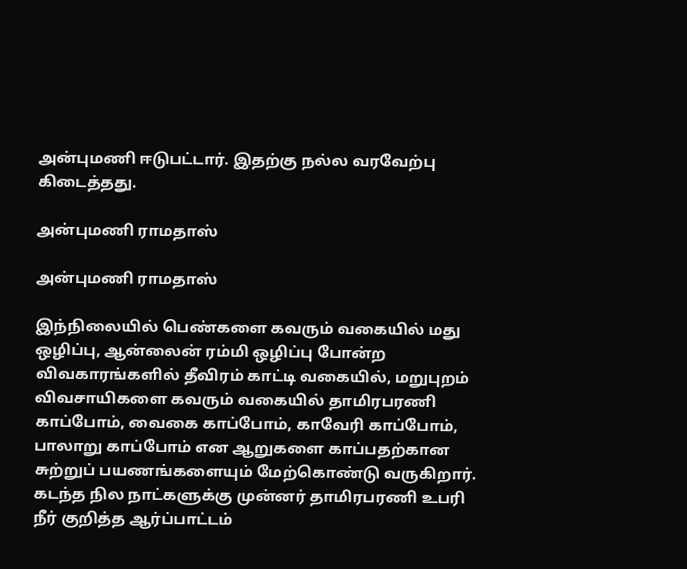அன்புமணி ஈடுபட்டார். இதற்கு நல்ல வரவேற்பு கிடைத்தது.

அன்புமணி ராமதாஸ்

அன்புமணி ராமதாஸ்

இந்நிலையில் பெண்களை கவரும் வகையில் மது ஒழிப்பு, ஆன்லைன் ரம்மி ஒழிப்பு போன்ற விவகாரங்களில் தீவிரம் காட்டி வகையில், மறுபுறம் விவசாயிகளை கவரும் வகையில் தாமிரபரணி காப்போம், வைகை காப்போம், காவேரி காப்போம், பாலாறு காப்போம் என ஆறுகளை காப்பதற்கான சுற்றுப் பயணங்களையும் மேற்கொண்டு வருகிறார். கடந்த நில நாட்களுக்கு முன்னர் தாமிரபரணி உபரி நீர் குறித்த ஆர்ப்பாட்டம்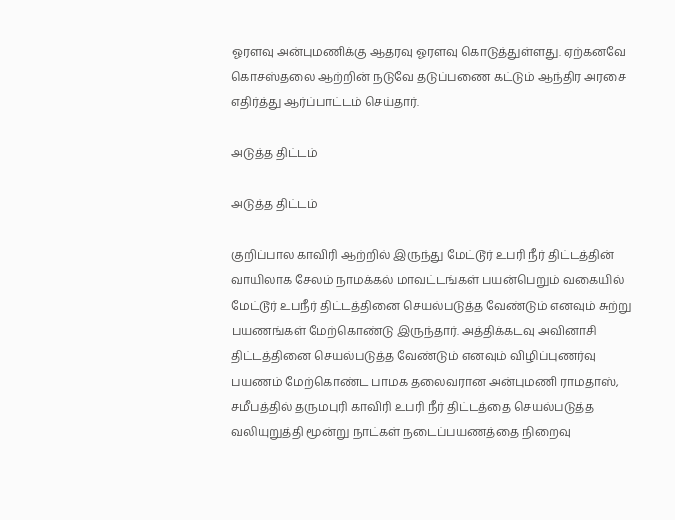ஓரளவு அன்புமணிக்கு ஆதரவு ஓரளவு கொடுத்துள்ளது. ஏற்கனவே கொசஸ்தலை ஆற்றின் நடுவே தடுப்பணை கட்டும் ஆந்திர அரசை எதிர்த்து ஆர்ப்பாட்டம் செய்தார்.

அடுத்த திட்டம்

அடுத்த திட்டம்

குறிப்பால காவிரி ஆற்றில் இருந்து மேட்டூர் உபரி நீர் திட்டத்தின் வாயிலாக சேலம் நாமக்கல் மாவட்டங்கள் பயன்பெறும் வகையில் மேட்டூர் உபநீர் திட்டத்தினை செயல்படுத்த வேண்டும் எனவும் சுற்று பயணங்கள் மேற்கொண்டு இருந்தார். அத்திக்கடவு அவினாசி திட்டத்தினை செயல்படுத்த வேண்டும் எனவும் விழிப்புணர்வு பயணம் மேற்கொண்ட பாமக தலைவரான அன்புமணி ராமதாஸ், சமீபத்தில் தருமபுரி காவிரி உபரி நீர் திட்டத்தை செயல்படுத்த வலியுறுத்தி மூன்று நாட்கள் நடைப்பயணத்தை நிறைவு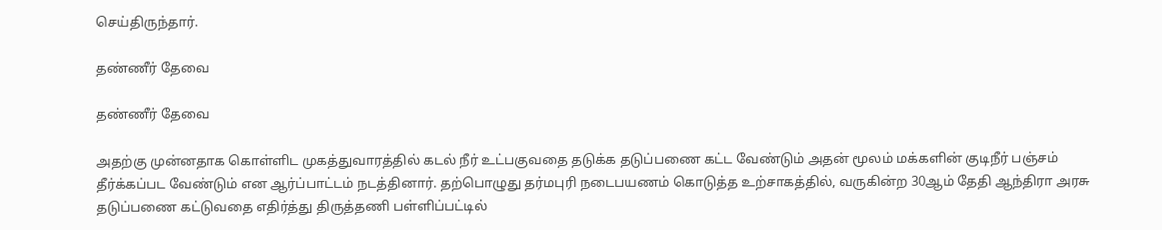செய்திருந்தார்.

தண்ணீர் தேவை

தண்ணீர் தேவை

அதற்கு முன்னதாக கொள்ளிட முகத்துவாரத்தில் கடல் நீர் உட்பகுவதை தடுக்க தடுப்பணை கட்ட வேண்டும் அதன் மூலம் மக்களின் குடிநீர் பஞ்சம் தீர்க்கப்பட வேண்டும் என ஆர்ப்பாட்டம் நடத்தினார். தற்பொழுது தர்மபுரி நடைபயணம் கொடுத்த உற்சாகத்தில், வருகின்ற 30ஆம் தேதி ஆந்திரா அரசு தடுப்பணை கட்டுவதை எதிர்த்து திருத்தணி பள்ளிப்பட்டில்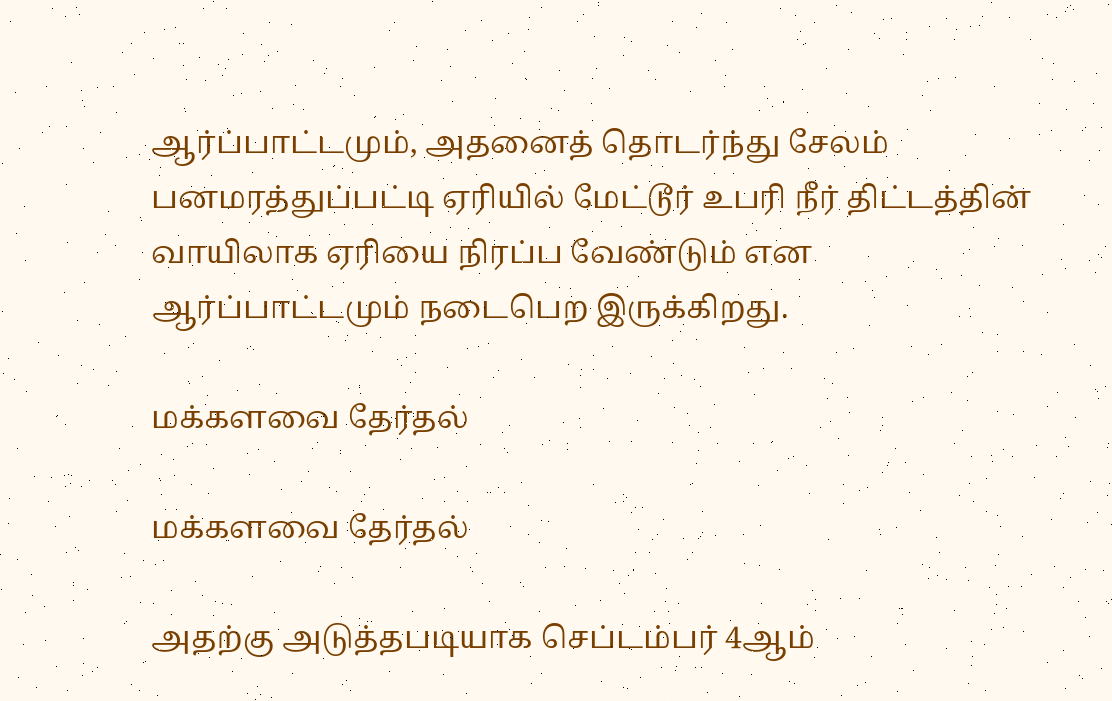ஆர்ப்பாட்டமும், அதனைத் தொடர்ந்து சேலம் பனமரத்துப்பட்டி ஏரியில் மேட்டூர் உபரி நீர் திட்டத்தின் வாயிலாக ஏரியை நிரப்ப வேண்டும் என ஆர்ப்பாட்டமும் நடைபெற இருக்கிறது.

மக்களவை தேர்தல்

மக்களவை தேர்தல்

அதற்கு அடுத்தபடியாக செப்டம்பர் 4ஆம்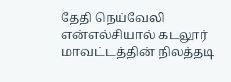தேதி நெய்வேலி என்எல்சியால் கடலூர் மாவட்டத்தின் நிலத்தடி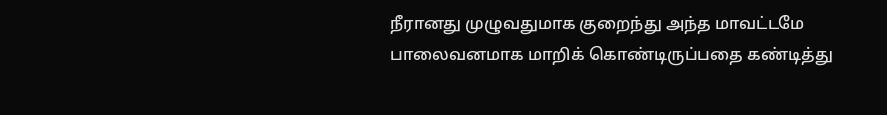நீரானது முழுவதுமாக குறைந்து அந்த மாவட்டமே பாலைவனமாக மாறிக் கொண்டிருப்பதை கண்டித்து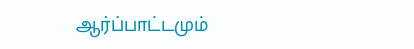ஆர்ப்பாட்டமும்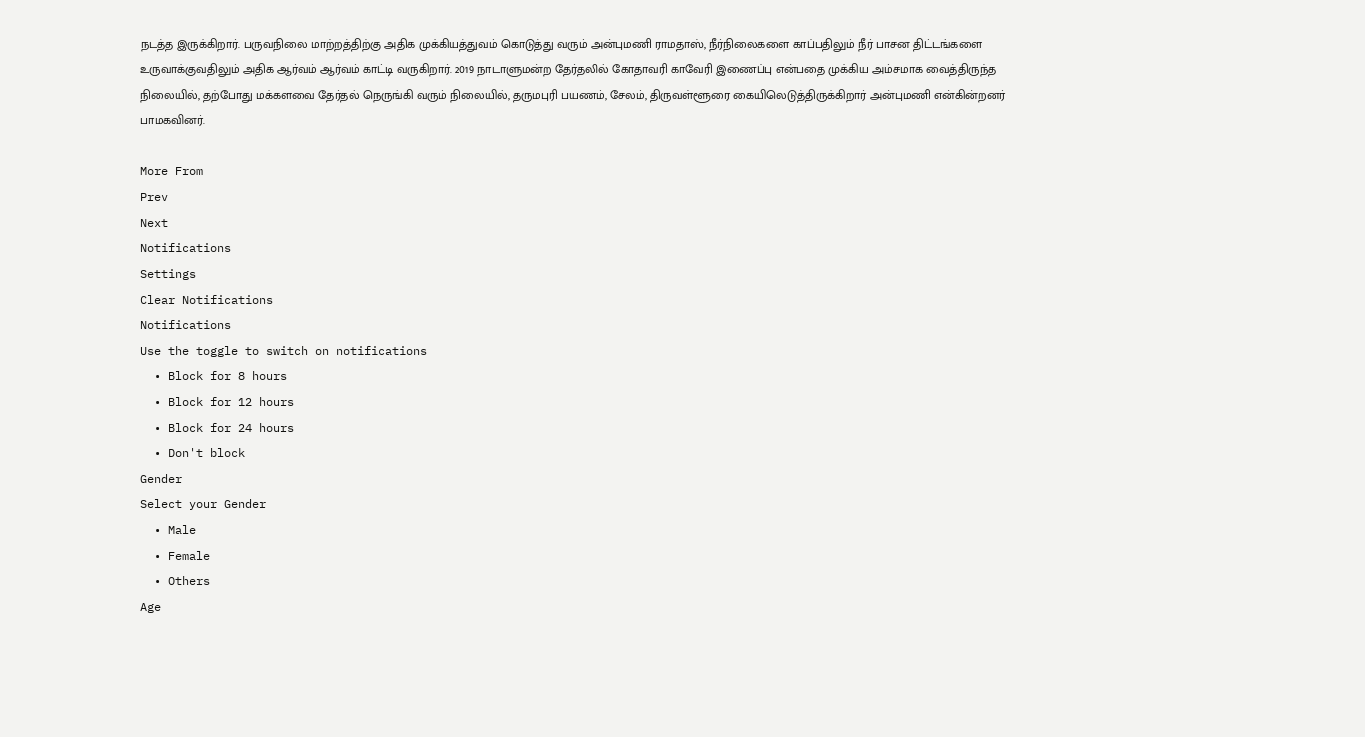நடத்த இருக்கிறார். பருவநிலை மாற்றத்திற்கு அதிக முக்கியத்துவம் கொடுத்து வரும் அன்புமணி ராமதாஸ், நீர்நிலைகளை காப்பதிலும் நீர் பாசன திட்டங்களை உருவாக்குவதிலும் அதிக ஆர்வம் ஆர்வம் காட்டி வருகிறார். 2019 நாடாளுமன்ற தேர்தலில் கோதாவரி காவேரி இணைப்பு என்பதை முக்கிய அம்சமாக வைத்திருந்த நிலையில், தற்போது மக்களவை தேர்தல் நெருங்கி வரும் நிலையில், தருமபுரி பயணம், சேலம், திருவள்ளூரை கையிலெடுத்திருக்கிறார் அன்புமணி என்கின்றனர் பாமகவினர்.

More From
Prev
Next
Notifications
Settings
Clear Notifications
Notifications
Use the toggle to switch on notifications
  • Block for 8 hours
  • Block for 12 hours
  • Block for 24 hours
  • Don't block
Gender
Select your Gender
  • Male
  • Female
  • Others
Age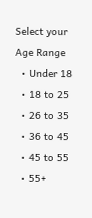Select your Age Range
  • Under 18
  • 18 to 25
  • 26 to 35
  • 36 to 45
  • 45 to 55
  • 55+